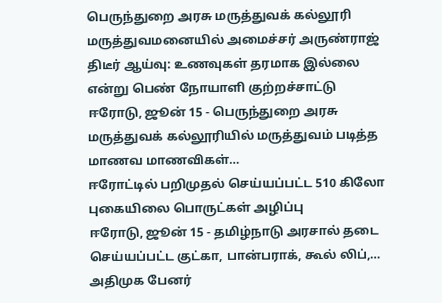பெருந்துறை அரசு மருத்துவக் கல்லூரி மருத்துவமனையில் அமைச்சர் அருண்ராஜ் திடீர் ஆய்வு: உணவுகள் தரமாக இல்லை என்று பெண் நோயாளி குற்றச்சாட்டு
ஈரோடு, ஜூன் 15 - பெருந்துறை அரசு மருத்துவக் கல்லூரியில் மருத்துவம் படித்த மாணவ மாணவிகள்…
ஈரோட்டில் பறிமுதல் செய்யப்பட்ட 510 கிலோ புகையிலை பொருட்கள் அழிப்பு
ஈரோடு, ஜூன் 15 - தமிழ்நாடு அரசால் தடை செய்யப்பட்ட குட்கா, பான்பராக், கூல் லிப்,…
அதிமுக பேனர்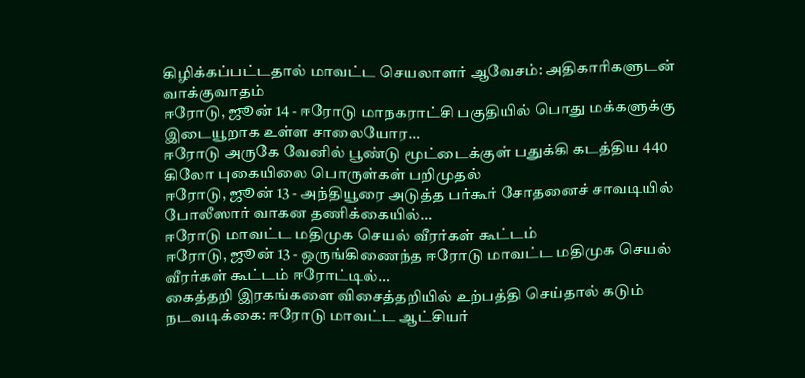கிழிக்கப்பட்டதால் மாவட்ட செயலாளர் ஆவேசம்: அதிகாரிகளுடன் வாக்குவாதம்
ஈரோடு, ஜூன் 14 - ஈரோடு மாநகராட்சி பகுதியில் பொது மக்களுக்கு இடையூறாக உள்ள சாலையோர…
ஈரோடு அருகே வேனில் பூண்டு மூட்டைக்குள் பதுக்கி கடத்திய 440 கிலோ புகையிலை பொருள்கள் பறிமுதல்
ஈரோடு, ஜூன் 13 - அந்தியூரை அடுத்த பர்கூர் சோதனைச் சாவடியில் போலீஸார் வாகன தணிக்கையில்…
ஈரோடு மாவட்ட மதிமுக செயல் வீரர்கள் கூட்டம்
ஈரோடு, ஜூன் 13 - ஒருங்கிணைந்த ஈரோடு மாவட்ட மதிமுக செயல் வீரர்கள் கூட்டம் ஈரோட்டில்…
கைத்தறி இரகங்களை விசைத்தறியில் உற்பத்தி செய்தால் கடும் நடவடிக்கை: ஈரோடு மாவட்ட ஆட்சியர்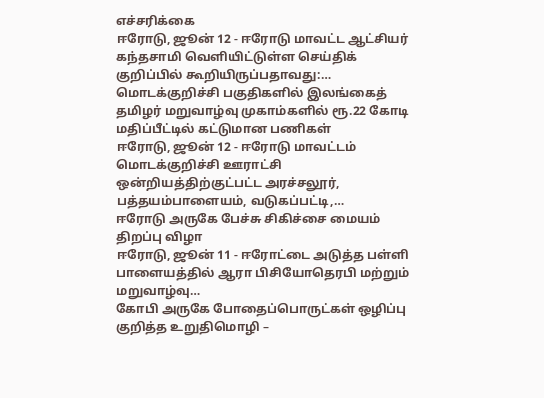எச்சரிக்கை
ஈரோடு, ஜூன் 12 - ஈரோடு மாவட்ட ஆட்சியர் கந்தசாமி வெளியிட்டுள்ள செய்திக் குறிப்பில் கூறியிருப்பதாவது:…
மொடக்குறிச்சி பகுதிகளில் இலங்கைத் தமிழர் மறுவாழ்வு முகாம்களில் ரூ.22 கோடி மதிப்பீட்டில் கட்டுமான பணிகள்
ஈரோடு, ஜூன் 12 - ஈரோடு மாவட்டம் மொடக்குறிச்சி ஊராட்சி ஒன்றியத்திற்குட்பட்ட அரச்சலூர், பத்தயம்பாளையம், வடுகப்பட்டி,…
ஈரோடு அருகே பேச்சு சிகிச்சை மையம் திறப்பு விழா
ஈரோடு, ஜூன் 11 - ஈரோட்டை அடுத்த பள்ளி பாளையத்தில் ஆரா பிசியோதெரபி மற்றும் மறுவாழ்வு…
கோபி அருகே போதைப்பொருட்கள் ஒழிப்பு குறித்த உறுதிமொழி –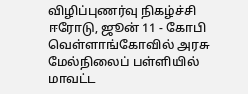விழிப்புணர்வு நிகழ்ச்சி
ஈரோடு, ஜூன் 11 - கோபி வெள்ளாங்கோவில் அரசு மேல்நிலைப் பள்ளியில் மாவட்ட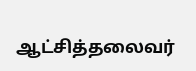ஆட்சித்தலைவர்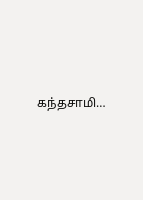கந்தசாமி…